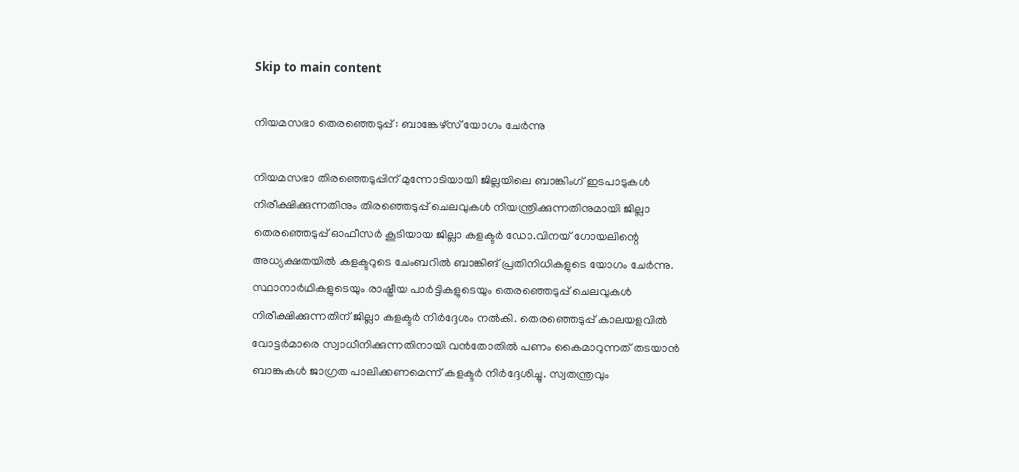Skip to main content

നിയമസഭാ തെരഞ്ഞെടുപ്പ് : ബാങ്കേഴ്‌സ് യോഗം ചേര്‍ന്നു

നിയമസഭാ തിരഞ്ഞെടുപ്പിന് മുന്നോടിയായി ജില്ലയിലെ ബാങ്കിംഗ് ഇടപാടുകള്‍ നിരീക്ഷിക്കുന്നതിനും തിരഞ്ഞെടുപ്പ് ചെലവുകള്‍ നിയന്ത്രിക്കുന്നതിനുമായി ജില്ലാ തെരഞ്ഞെടുപ്പ് ഓഫീസര്‍ കൂടിയായ ജില്ലാ കളക്ടര്‍ ഡോ.വിനയ് ഗോയലിന്റെ അധ്യക്ഷതയില്‍ കളക്ടറുടെ ചേംബറില്‍ ബാങ്കിങ് പ്രതിനിധികളുടെ യോഗം ചേര്‍ന്നു. സ്ഥാനാര്‍ഥികളുടെയും രാഷ്ട്രീയ പാര്‍ട്ടികളുടെയും തെരഞ്ഞെടുപ്പ് ചെലവുകള്‍ നിരീക്ഷിക്കുന്നതിന് ജില്ലാ കളക്ടര്‍ നിര്‍ദ്ദേശം നല്‍കി. തെരഞ്ഞെടുപ്പ് കാലയളവില്‍ വോട്ടര്‍മാരെ സ്വാധീനിക്കുന്നതിനായി വന്‍തോതില്‍ പണം കൈമാറുന്നത് തടയാന്‍ ബാങ്കുകള്‍ ജാഗ്രത പാലിക്കണമെന്ന് കളക്ടര്‍ നിര്‍ദ്ദേശിച്ചു. സ്വതന്ത്രവും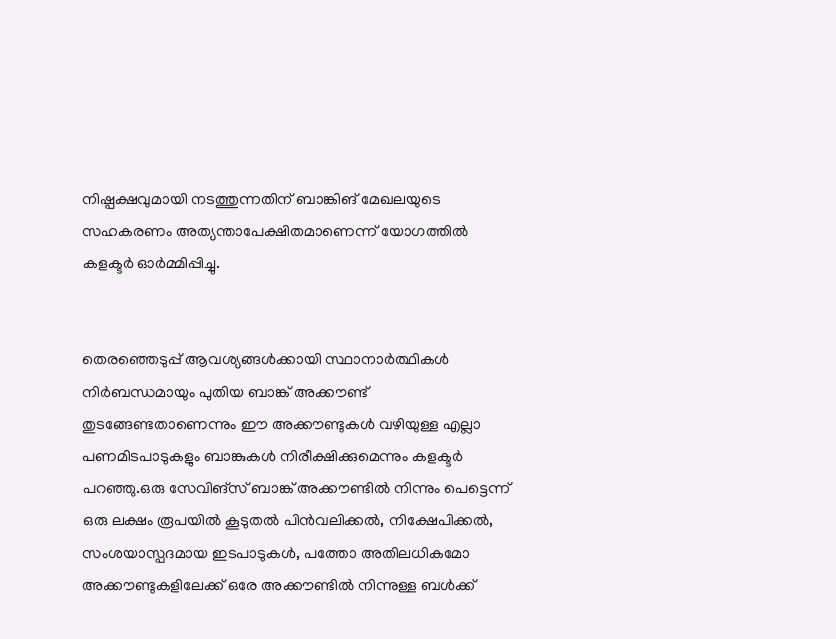നിഷ്പക്ഷവുമായി നടത്തുന്നതിന് ബാങ്കിങ് മേഖലയുടെ സഹകരണം അത്യന്താപേക്ഷിതമാണെന്ന് യോഗത്തില്‍ കളക്ടര്‍ ഓര്‍മ്മിപ്പിച്ചു.


തെരഞ്ഞെടുപ്പ് ആവശ്യങ്ങള്‍ക്കായി സ്ഥാനാര്‍ത്ഥികള്‍ നിര്‍ബന്ധമായും പുതിയ ബാങ്ക് അക്കൗണ്ട് തുടങ്ങേണ്ടതാണെന്നും ഈ അക്കൗണ്ടുകള്‍ വഴിയുള്ള എല്ലാ പണമിടപാടുകളും ബാങ്കുകള്‍ നിരീക്ഷിക്കുമെന്നും കളക്ടര്‍ പറഞ്ഞു.ഒരു സേവിങ്‌സ് ബാങ്ക് അക്കൗണ്ടില്‍ നിന്നും പെട്ടെന്ന് ഒരു ലക്ഷം രൂപയില്‍ കൂടുതല്‍ പിന്‍വലിക്കല്‍, നിക്ഷേപിക്കല്‍, സംശയാസ്പദമായ ഇടപാടുകള്‍, പത്തോ അതിലധികമോ അക്കൗണ്ടുകളിലേക്ക് ഒരേ അക്കൗണ്ടില്‍ നിന്നുള്ള ബള്‍ക്ക്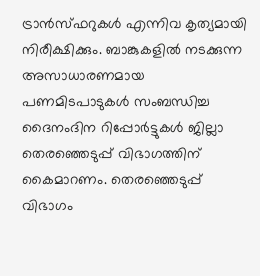ട്രാന്‍സ്ഫറുകള്‍ എന്നിവ കൃത്യമായി നിരീക്ഷിക്കും. ബാങ്കുകളില്‍ നടക്കുന്ന അസാധാരണമായ പണമിടപാടുകള്‍ സംബന്ധിച്ച ദൈനംദിന റിപ്പോര്‍ട്ടുകള്‍ ജില്ലാ തെരഞ്ഞെടുപ്പ് വിഭാഗത്തിന് കൈമാറണം. തെരഞ്ഞെടുപ്പ് വിഭാഗം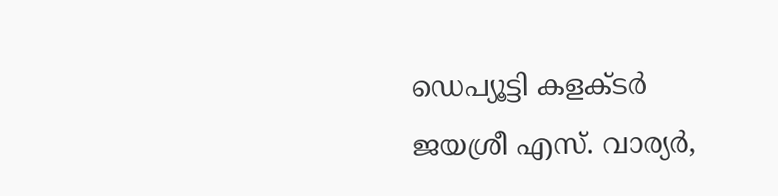ഡെപ്യൂട്ടി കളക്ടര്‍ ജയശ്രീ എസ്. വാര്യര്‍,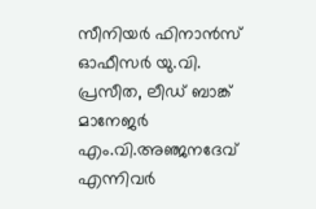സീനിയര്‍ ഫിനാന്‍സ് ഓഫീസര്‍ യു.വി. പ്രസീത, ലീഡ് ബാങ്ക് മാനേജര്‍ എം.വി.അഞ്ജനദേവ് എന്നിവര്‍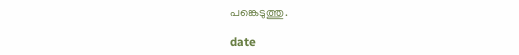പങ്കെടുത്തു.

date